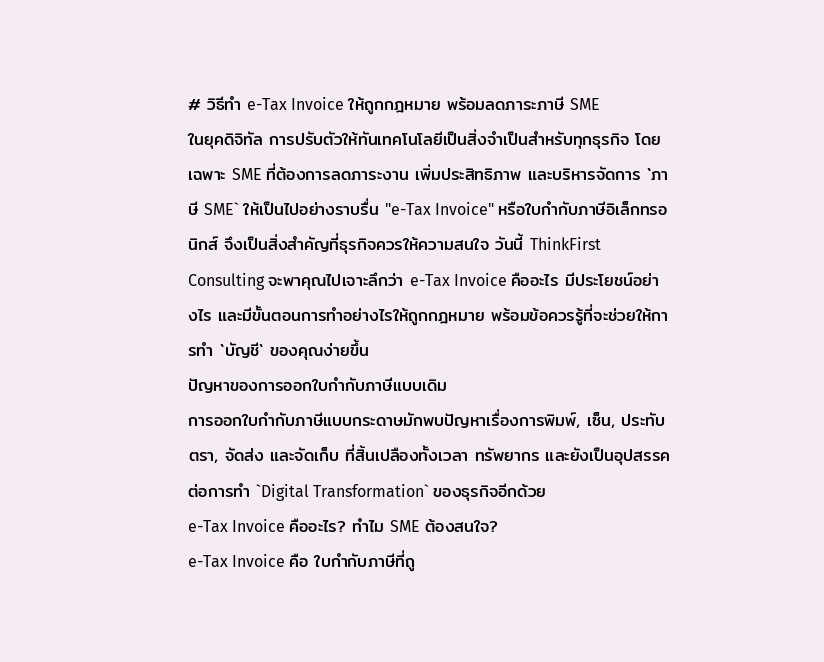# วิธีทำ e-Tax Invoice ให้ถูกกฎหมาย พร้อมลดภาระภาษี SME
ในยุคดิจิทัล การปรับตัวให้ทันเทคโนโลยีเป็นสิ่งจำเป็นสำหรับทุกธุรกิจ โดยเฉพาะ SME ที่ต้องการลดภาระงาน เพิ่มประสิทธิภาพ และบริหารจัดการ `ภาษี SME` ให้เป็นไปอย่างราบรื่น "e-Tax Invoice" หรือใบกำกับภาษีอิเล็กทรอนิกส์ จึงเป็นสิ่งสำคัญที่ธุรกิจควรให้ความสนใจ วันนี้ ThinkFirst Consulting จะพาคุณไปเจาะลึกว่า e-Tax Invoice คืออะไร มีประโยชน์อย่างไร และมีขั้นตอนการทำอย่างไรให้ถูกกฎหมาย พร้อมข้อควรรู้ที่จะช่วยให้การทำ `บัญชี` ของคุณง่ายขึ้น
ปัญหาของการออกใบกำกับภาษีแบบเดิม
การออกใบกำกับภาษีแบบกระดาษมักพบปัญหาเรื่องการพิมพ์, เซ็น, ประทับตรา, จัดส่ง และจัดเก็บ ที่สิ้นเปลืองทั้งเวลา ทรัพยากร และยังเป็นอุปสรรคต่อการทำ `Digital Transformation` ของธุรกิจอีกด้วย
e-Tax Invoice คืออะไร? ทำไม SME ต้องสนใจ?
e-Tax Invoice คือ ใบกำกับภาษีที่ถู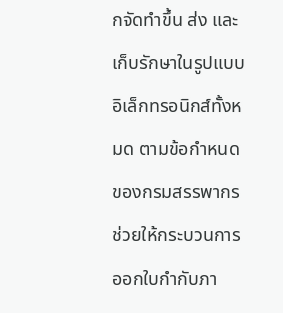กจัดทำขึ้น ส่ง และเก็บรักษาในรูปแบบอิเล็กทรอนิกส์ทั้งหมด ตามข้อกำหนดของกรมสรรพากร ช่วยให้กระบวนการออกใบกำกับภา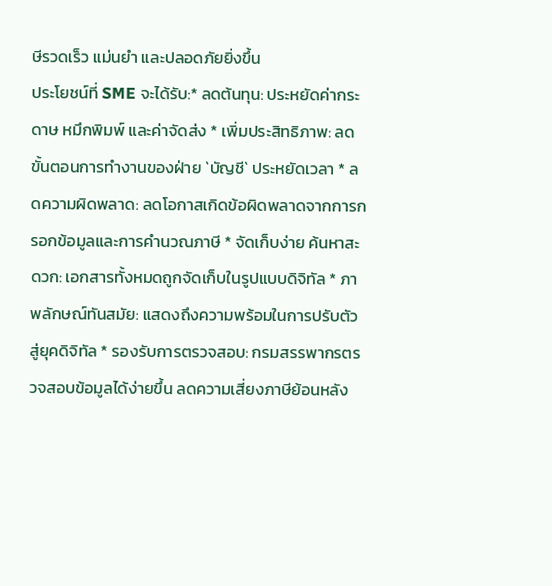ษีรวดเร็ว แม่นยำ และปลอดภัยยิ่งขึ้น
ประโยชน์ที่ SME จะได้รับ:* ลดต้นทุน: ประหยัดค่ากระดาษ หมึกพิมพ์ และค่าจัดส่ง * เพิ่มประสิทธิภาพ: ลดขั้นตอนการทำงานของฝ่าย `บัญชี` ประหยัดเวลา * ลดความผิดพลาด: ลดโอกาสเกิดข้อผิดพลาดจากการกรอกข้อมูลและการคำนวณภาษี * จัดเก็บง่าย ค้นหาสะดวก: เอกสารทั้งหมดถูกจัดเก็บในรูปแบบดิจิทัล * ภาพลักษณ์ทันสมัย: แสดงถึงความพร้อมในการปรับตัวสู่ยุคดิจิทัล * รองรับการตรวจสอบ: กรมสรรพากรตรวจสอบข้อมูลได้ง่ายขึ้น ลดความเสี่ยงภาษีย้อนหลัง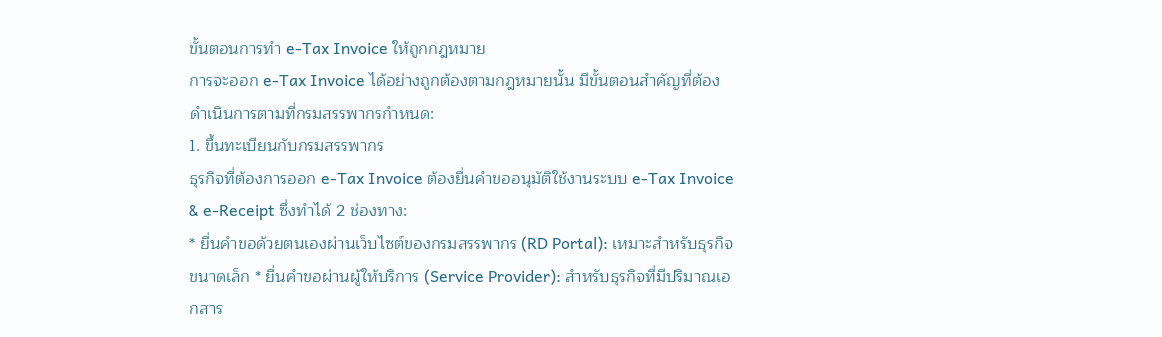ขั้นตอนการทำ e-Tax Invoice ให้ถูกกฎหมาย
การจะออก e-Tax Invoice ได้อย่างถูกต้องตามกฎหมายนั้น มีขั้นตอนสำคัญที่ต้องดำเนินการตามที่กรมสรรพากรกำหนด:
1. ขึ้นทะเบียนกับกรมสรรพากร
ธุรกิจที่ต้องการออก e-Tax Invoice ต้องยื่นคำขออนุมัติใช้งานระบบ e-Tax Invoice & e-Receipt ซึ่งทำได้ 2 ช่องทาง:
* ยื่นคำขอด้วยตนเองผ่านเว็บไซต์ของกรมสรรพากร (RD Portal): เหมาะสำหรับธุรกิจขนาดเล็ก * ยื่นคำขอผ่านผู้ให้บริการ (Service Provider): สำหรับธุรกิจที่มีปริมาณเอกสาร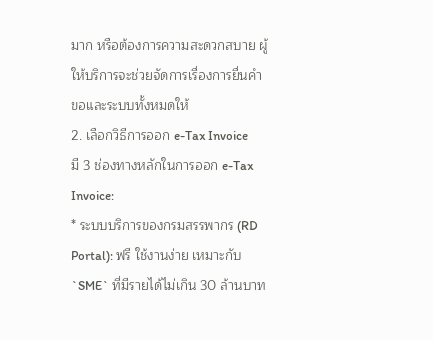มาก หรือต้องการความสะดวกสบาย ผู้ให้บริการจะช่วยจัดการเรื่องการยื่นคำขอและระบบทั้งหมดให้
2. เลือกวิธีการออก e-Tax Invoice
มี 3 ช่องทางหลักในการออก e-Tax Invoice:
* ระบบบริการของกรมสรรพากร (RD Portal): ฟรี ใช้งานง่าย เหมาะกับ `SME` ที่มีรายได้ไม่เกิน 30 ล้านบาท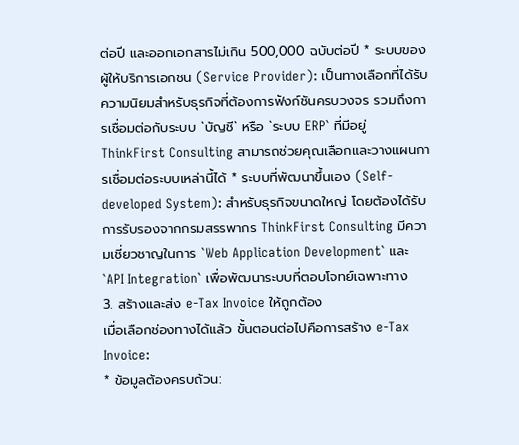ต่อปี และออกเอกสารไม่เกิน 500,000 ฉบับต่อปี * ระบบของผู้ให้บริการเอกชน (Service Provider): เป็นทางเลือกที่ได้รับความนิยมสำหรับธุรกิจที่ต้องการฟังก์ชันครบวงจร รวมถึงการเชื่อมต่อกับระบบ `บัญชี` หรือ `ระบบ ERP` ที่มีอยู่ ThinkFirst Consulting สามารถช่วยคุณเลือกและวางแผนการเชื่อมต่อระบบเหล่านี้ได้ * ระบบที่พัฒนาขึ้นเอง (Self-developed System): สำหรับธุรกิจขนาดใหญ่ โดยต้องได้รับการรับรองจากกรมสรรพากร ThinkFirst Consulting มีความเชี่ยวชาญในการ `Web Application Development` และ `API Integration` เพื่อพัฒนาระบบที่ตอบโจทย์เฉพาะทาง
3. สร้างและส่ง e-Tax Invoice ให้ถูกต้อง
เมื่อเลือกช่องทางได้แล้ว ขั้นตอนต่อไปคือการสร้าง e-Tax Invoice:
* ข้อมูลต้องครบถ้วน: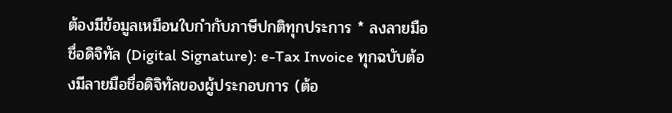ต้องมีข้อมูลเหมือนใบกำกับภาษีปกติทุกประการ * ลงลายมือชื่อดิจิทัล (Digital Signature): e-Tax Invoice ทุกฉบับต้องมีลายมือชื่อดิจิทัลของผู้ประกอบการ (ต้อ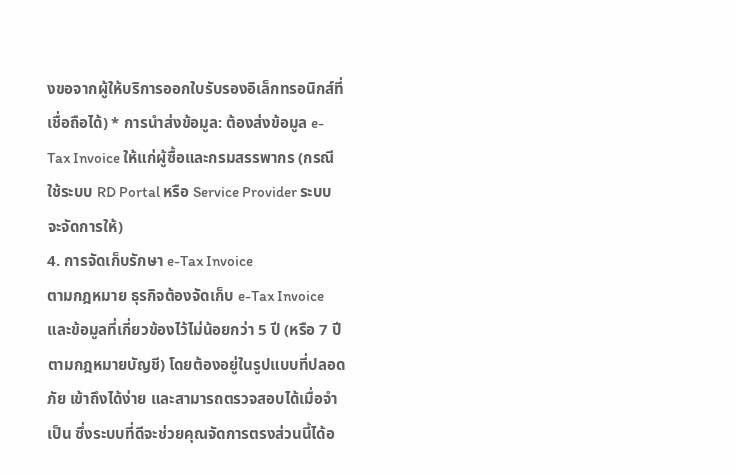งขอจากผู้ให้บริการออกใบรับรองอิเล็กทรอนิกส์ที่เชื่อถือได้) * การนำส่งข้อมูล: ต้องส่งข้อมูล e-Tax Invoice ให้แก่ผู้ซื้อและกรมสรรพากร (กรณีใช้ระบบ RD Portal หรือ Service Provider ระบบจะจัดการให้)
4. การจัดเก็บรักษา e-Tax Invoice
ตามกฎหมาย ธุรกิจต้องจัดเก็บ e-Tax Invoice และข้อมูลที่เกี่ยวข้องไว้ไม่น้อยกว่า 5 ปี (หรือ 7 ปี ตามกฎหมายบัญชี) โดยต้องอยู่ในรูปแบบที่ปลอดภัย เข้าถึงได้ง่าย และสามารถตรวจสอบได้เมื่อจำเป็น ซึ่งระบบที่ดีจะช่วยคุณจัดการตรงส่วนนี้ได้อ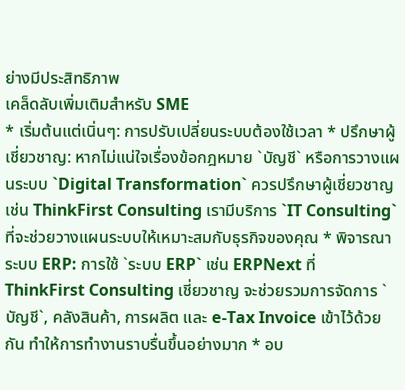ย่างมีประสิทธิภาพ
เคล็ดลับเพิ่มเติมสำหรับ SME
* เริ่มต้นแต่เนิ่นๆ: การปรับเปลี่ยนระบบต้องใช้เวลา * ปรึกษาผู้เชี่ยวชาญ: หากไม่แน่ใจเรื่องข้อกฎหมาย `บัญชี` หรือการวางแผนระบบ `Digital Transformation` ควรปรึกษาผู้เชี่ยวชาญ เช่น ThinkFirst Consulting เรามีบริการ `IT Consulting` ที่จะช่วยวางแผนระบบให้เหมาะสมกับธุรกิจของคุณ * พิจารณาระบบ ERP: การใช้ `ระบบ ERP` เช่น ERPNext ที่ ThinkFirst Consulting เชี่ยวชาญ จะช่วยรวมการจัดการ `บัญชี`, คลังสินค้า, การผลิต และ e-Tax Invoice เข้าไว้ด้วยกัน ทำให้การทำงานราบรื่นขึ้นอย่างมาก * อบ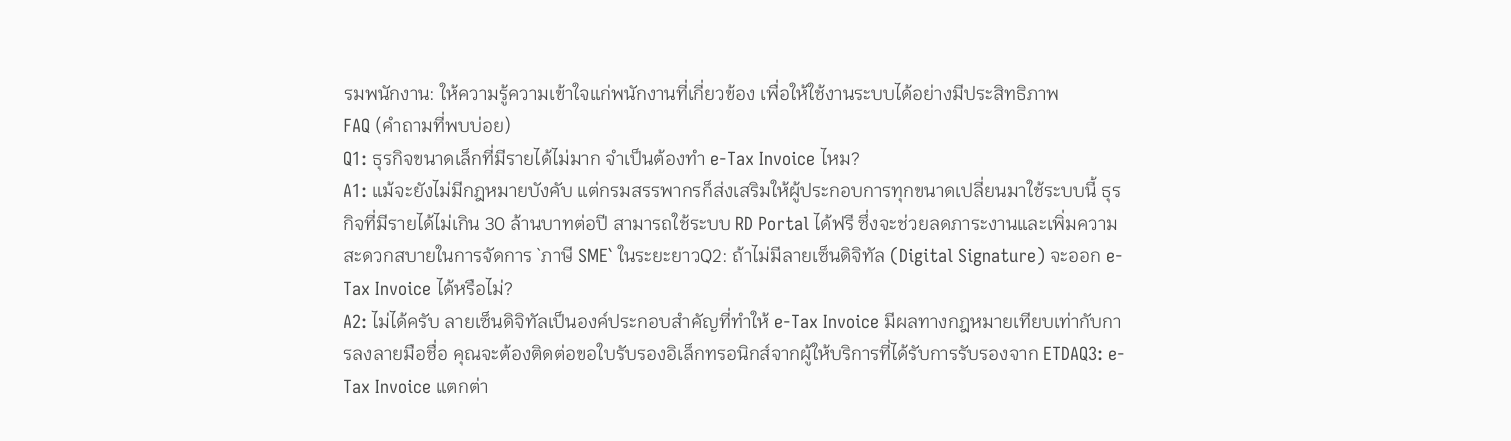รมพนักงาน: ให้ความรู้ความเข้าใจแก่พนักงานที่เกี่ยวข้อง เพื่อให้ใช้งานระบบได้อย่างมีประสิทธิภาพ
FAQ (คำถามที่พบบ่อย)
Q1: ธุรกิจขนาดเล็กที่มีรายได้ไม่มาก จำเป็นต้องทำ e-Tax Invoice ไหม?
A1: แม้จะยังไม่มีกฎหมายบังคับ แต่กรมสรรพากรก็ส่งเสริมให้ผู้ประกอบการทุกขนาดเปลี่ยนมาใช้ระบบนี้ ธุรกิจที่มีรายได้ไม่เกิน 30 ล้านบาทต่อปี สามารถใช้ระบบ RD Portal ได้ฟรี ซึ่งจะช่วยลดภาระงานและเพิ่มความสะดวกสบายในการจัดการ `ภาษี SME` ในระยะยาวQ2: ถ้าไม่มีลายเซ็นดิจิทัล (Digital Signature) จะออก e-Tax Invoice ได้หรือไม่?
A2: ไม่ได้ครับ ลายเซ็นดิจิทัลเป็นองค์ประกอบสำคัญที่ทำให้ e-Tax Invoice มีผลทางกฎหมายเทียบเท่ากับการลงลายมือชื่อ คุณจะต้องติดต่อขอใบรับรองอิเล็กทรอนิกส์จากผู้ให้บริการที่ได้รับการรับรองจาก ETDAQ3: e-Tax Invoice แตกต่า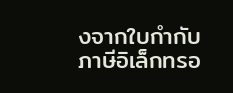งจากใบกำกับภาษีอิเล็กทรอ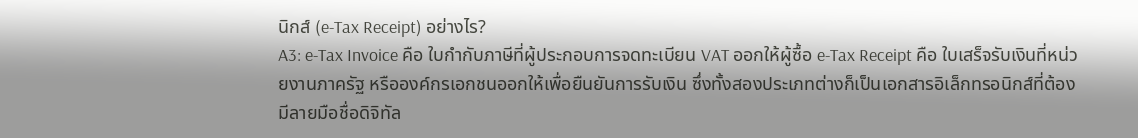นิกส์ (e-Tax Receipt) อย่างไร?
A3: e-Tax Invoice คือ ใบกำกับภาษีที่ผู้ประกอบการจดทะเบียน VAT ออกให้ผู้ซื้อ e-Tax Receipt คือ ใบเสร็จรับเงินที่หน่วยงานภาครัฐ หรือองค์กรเอกชนออกให้เพื่อยืนยันการรับเงิน ซึ่งทั้งสองประเภทต่างก็เป็นเอกสารอิเล็กทรอนิกส์ที่ต้องมีลายมือชื่อดิจิทัล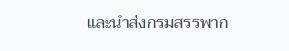และนำส่งกรมสรรพาก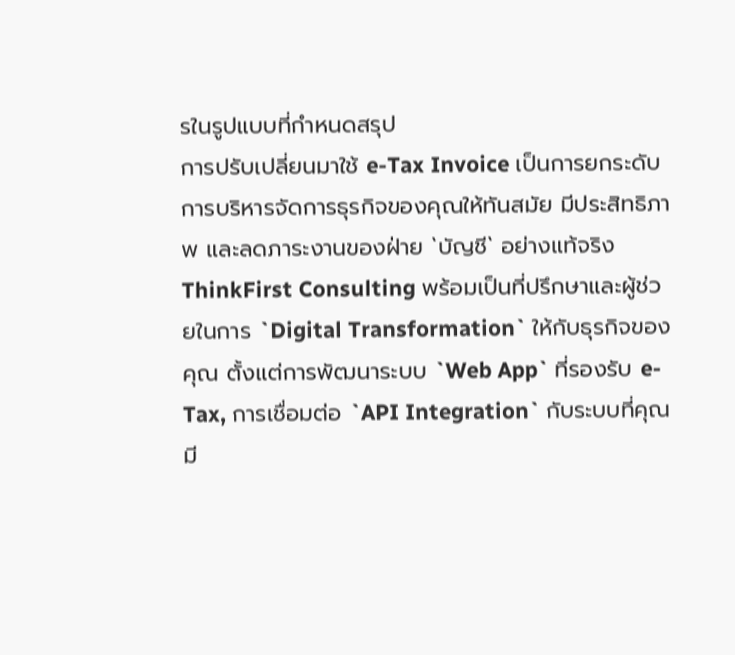รในรูปแบบที่กำหนดสรุป
การปรับเปลี่ยนมาใช้ e-Tax Invoice เป็นการยกระดับการบริหารจัดการธุรกิจของคุณให้ทันสมัย มีประสิทธิภาพ และลดภาระงานของฝ่าย `บัญชี` อย่างแท้จริง ThinkFirst Consulting พร้อมเป็นที่ปรึกษาและผู้ช่วยในการ `Digital Transformation` ให้กับธุรกิจของคุณ ตั้งแต่การพัฒนาระบบ `Web App` ที่รองรับ e-Tax, การเชื่อมต่อ `API Integration` กับระบบที่คุณมี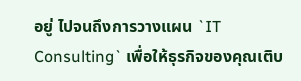อยู่ ไปจนถึงการวางแผน `IT Consulting` เพื่อให้ธุรกิจของคุณเติบ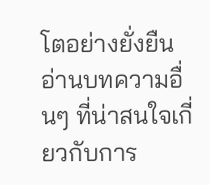โตอย่างยั่งยืน
อ่านบทความอื่นๆ ที่น่าสนใจเกี่ยวกับการ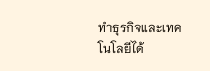ทำธุรกิจและเทคโนโลยีได้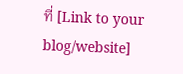ที่ [Link to your blog/website]